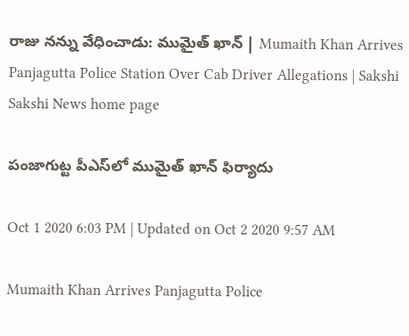రాజు నన్ను వేధించాడు: ముమైత్‌ ఖాన్‌ | Mumaith Khan Arrives Panjagutta Police Station Over Cab Driver Allegations | Sakshi
Sakshi News home page

పంజాగుట్ట పీఎస్‌లో ముమైత్‌ ఖాన్‌ ఫిర్యాదు

Oct 1 2020 6:03 PM | Updated on Oct 2 2020 9:57 AM

Mumaith Khan Arrives Panjagutta Police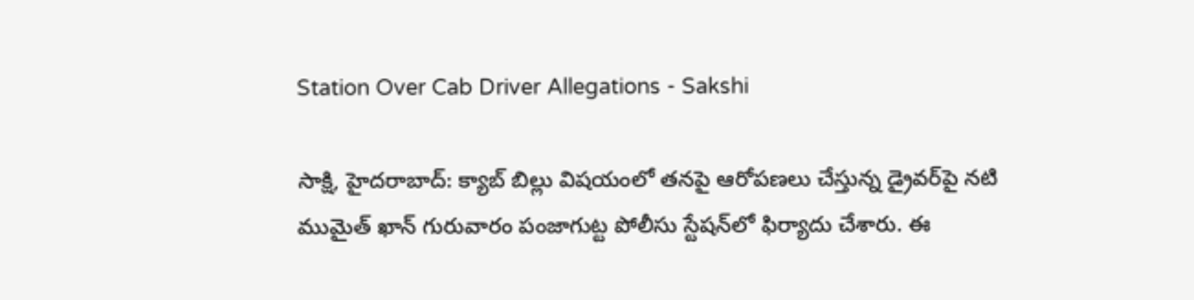Station Over Cab Driver Allegations - Sakshi

సాక్షి, హైదరాబాద్‌: క్యాబ్ బిల్లు విషయంలో తనపై ఆరోపణలు చేస్తున్న డ్రైవర్‌పై నటి ముమైత్‌ ఖాన్‌ గురువారం పంజాగుట్ట పోలీసు స్టేషన్‌లో ఫిర్యాదు చేశారు. ఈ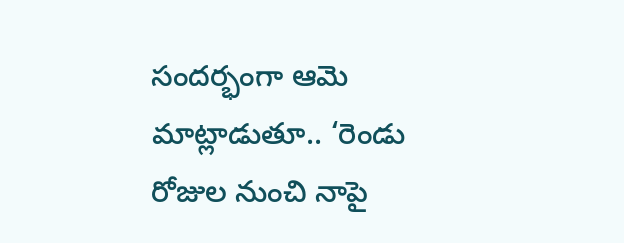సందర్భంగా ఆమె మాట్లాడుతూ.. ‘రెండు రోజుల నుంచి నాపై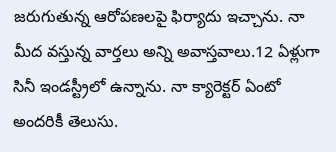జరుగుతున్న ఆరోపణలపై ఫిర్యాదు ఇచ్చాను. నా మీద వస్తున్న వార్తలు అన్ని అవాస్తవాలు.12 ఏళ్లుగా సినీ ఇండస్ట్రీలో ఉన్నాను. నా క్యారెక్టర్ ఏంటో అందరికీ తెలుసు.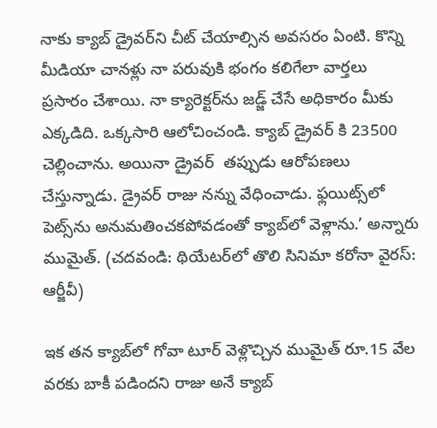నాకు క్యాబ్ డ్రైవర్‌ని చీట్ చేయాల్సిన అవసరం ఏంటి. కొన్ని మీడియా చానళ్లు నా పరువుకి భంగం కలిగేలా వార్తలు ప్రసారం చేశాయి. నా క్యారెక్టర్‌ను‌ జడ్జ్ చేసే అధికారం మీకు ఎక్కడిది. ఒక్కసారి ఆలోచించండి. క్యాబ్ డ్రైవర్ కి 23500 చెల్లించాను. అయినా డ్రైవర్  తప్పుడు ఆరోపణలు చేస్తున్నాడు. డ్రైవర్‌ రాజు నన్ను వేధించాడు. ఫ్లయిట్స్‌లో పెట్స్‌ను అనుమతించకపోవడంతో క్యాబ్‌లో వెళ్లాను.’ అన్నారు ముమైత్‌. (చదవండి: థియేటర్‌లో తొలి సినిమా కరోనా వైరస్: ఆర్జీవీ‌)

ఇక తన క్యాబ్‌లో గోవా టూర్‌ వెళ్లొచ్చిన ముమైత్‌ రూ.15 వేల వరకు బాకీ పడిందని రాజు అనే క్యాబ్‌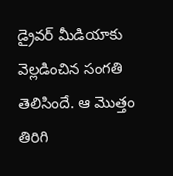డ్రైవర్‌ మీడియాకు వెల్లడించిన సంగతి తెలిసిందే. ఆ మొత్తం తిరిగి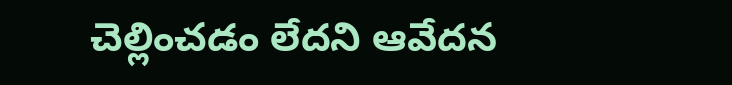చెల్లించడం లేదని ఆవేదన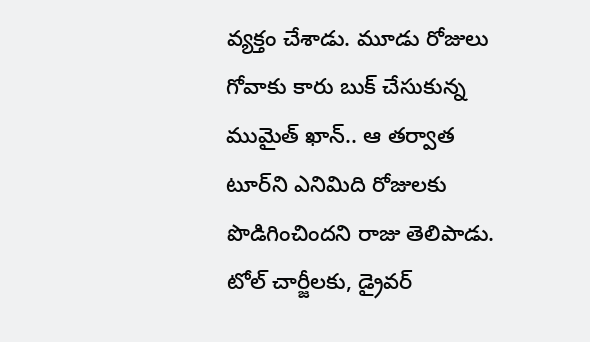వ్యక్తం చేశాడు. మూడు రోజులు గోవాకు కారు బుక్ చేసుకున్న ముమైత్ ఖాన్‌.. ఆ తర్వాత టూర్‌ని ఎనిమిది రోజులకు పొడిగించిందని రాజు తెలిపాడు. టోల్ చార్జీలకు, డ్రైవర్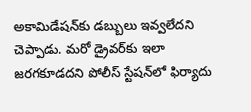అకామిడేషన్‌‌కు డబ్బులు ఇవ్వలేదని చెప్పాడు. మరో డ్రైవర్‌కు ఇలా జరగకూడదని పోలీస్‌ స్టేషన్‌లో ఫిర్యాదు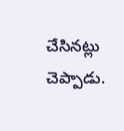చేసినట్లు చెప్పాడు.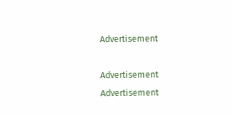Advertisement

Advertisement
Advertisement